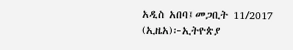አዲስ አበባ፤መጋቢት 11/2017 (ኢዜአ)፦ኢትዮጵያ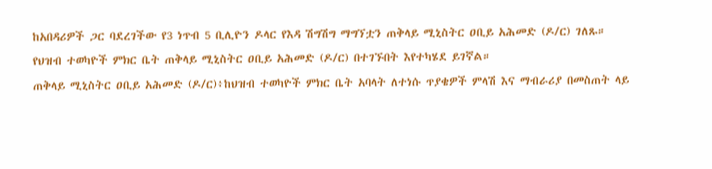ከአበዳሪዎች ጋር ባደረገችው የ3 ነጥብ 5 ቢሊዮን ዶላር የእዳ ሽግሽግ ማግኘቷን ጠቅላይ ሚኒስትር ዐቢይ አሕመድ (ዶ/ር) ገለጹ።
የህዝብ ተወካዮች ምክር ቤት ጠቅላይ ሚኒስትር ዐቢይ አሕመድ (ዶ/ር) በተገኙበት እየተካሄደ ይገኛል።
ጠቅላይ ሚኒስትር ዐቢይ አሕመድ (ዶ/ር)፥ከህዝብ ተወካዮች ምክር ቤት አባላት ለተነሱ ጥያቄዎች ምላሽ እና ማብራሪያ በመስጠት ላይ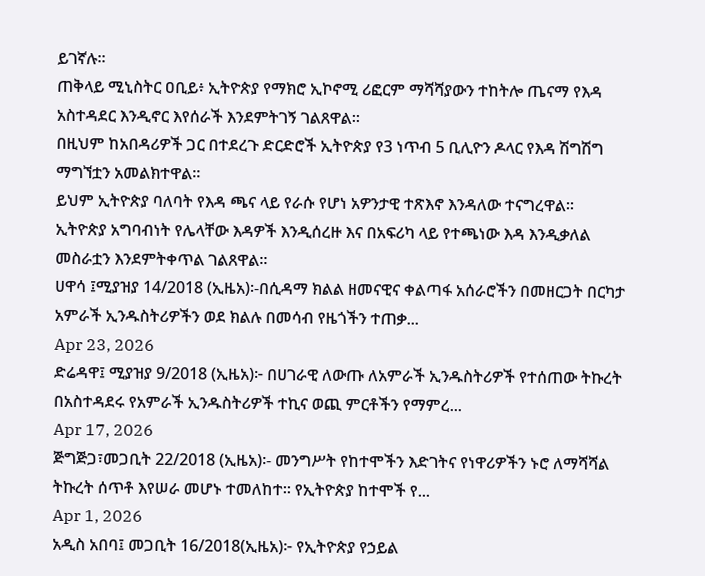ይገኛሉ።
ጠቅላይ ሚኒስትር ዐቢይ፥ ኢትዮጵያ የማክሮ ኢኮኖሚ ሪፎርም ማሻሻያውን ተከትሎ ጤናማ የእዳ አስተዳደር እንዲኖር እየሰራች እንደምትገኝ ገልጸዋል።
በዚህም ከአበዳሪዎች ጋር በተደረጉ ድርድሮች ኢትዮጵያ የ3 ነጥብ 5 ቢሊዮን ዶላር የእዳ ሽግሽግ ማግኘቷን አመልክተዋል።
ይህም ኢትዮጵያ ባለባት የእዳ ጫና ላይ የራሱ የሆነ አዎንታዊ ተጽእኖ እንዳለው ተናግረዋል።
ኢትዮጵያ አግባብነት የሌላቸው እዳዎች እንዲሰረዙ እና በአፍሪካ ላይ የተጫነው እዳ እንዲቃለል መስራቷን እንደምትቀጥል ገልጸዋል።
ሀዋሳ ፤ሚያዝያ 14/2018 (ኢዜአ)፡-በሲዳማ ክልል ዘመናዊና ቀልጣፋ አሰራሮችን በመዘርጋት በርካታ አምራች ኢንዱስትሪዎችን ወደ ክልሉ በመሳብ የዜጎችን ተጠቃ...
Apr 23, 2026
ድሬዳዋ፤ ሚያዝያ 9/2018 (ኢዜአ)፦ በሀገራዊ ለውጡ ለአምራች ኢንዱስትሪዎች የተሰጠው ትኩረት በአስተዳደሩ የአምራች ኢንዱስትሪዎች ተኪና ወጪ ምርቶችን የማምረ...
Apr 17, 2026
ጅግጅጋ፣መጋቢት 22/2018 (ኢዜአ)፡- መንግሥት የከተሞችን እድገትና የነዋሪዎችን ኑሮ ለማሻሻል ትኩረት ሰጥቶ እየሠራ መሆኑ ተመለከተ። የኢትዮጵያ ከተሞች የ...
Apr 1, 2026
አዲስ አበባ፤ መጋቢት 16/2018(ኢዜአ)፦ የኢትዮጵያ የኃይል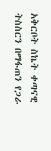አቅርቦት ስኬት ቀጣናዊ ትስስርን በማፋጠን የጋራ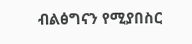ብልፅግናን የሚያበስር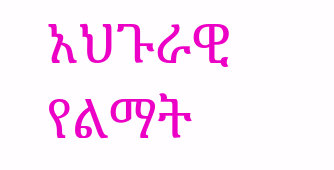አህጉራዊ የልማት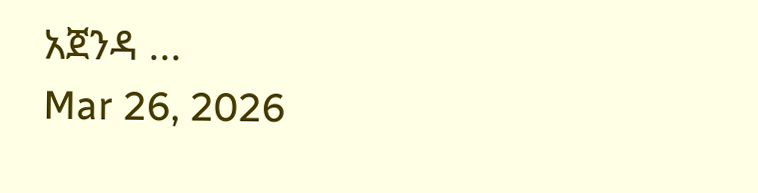አጀንዳ ...
Mar 26, 2026